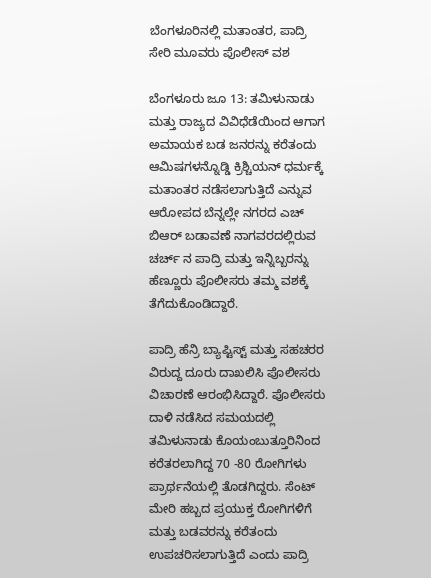ಬೆಂಗಳೂರಿನಲ್ಲಿ ಮತಾಂತರ, ಪಾದ್ರಿ ಸೇರಿ ಮೂವರು ಪೊಲೀಸ್ ವಶ

ಬೆಂಗಳೂರು ಜೂ 13: ತಮಿಳುನಾಡು ಮತ್ತು ರಾಜ್ಯದ ವಿವಿಧೆಡೆಯಿಂದ ಆಗಾಗ ಅಮಾಯಕ ಬಡ ಜನರನ್ನು ಕರೆತಂದು ಆಮಿಷಗಳನ್ನೊಡ್ಡಿ ಕ್ರಿಶ್ಚಿಯನ್ ಧರ್ಮಕ್ಕೆ ಮತಾಂತರ ನಡೆಸಲಾಗುತ್ತಿದೆ ಎನ್ನುವ ಆರೋಪದ ಬೆನ್ನಲ್ಲೇ ನಗರದ ಎಚ್ ಬಿಆರ್ ಬಡಾವಣೆ ನಾಗವರದಲ್ಲಿರುವ ಚರ್ಚ್ ನ ಪಾದ್ರಿ ಮತ್ತು ಇನ್ನಿಬ್ಬರನ್ನು ಹೆಣ್ಣೂರು ಪೊಲೀಸರು ತಮ್ಮ ವಶಕ್ಕೆ ತೆಗೆದುಕೊಂಡಿದ್ದಾರೆ.

ಪಾದ್ರಿ ಹೆನ್ರಿ ಬ್ಯಾಪ್ಟಿಸ್ಟ್ ಮತ್ತು ಸಹಚರರ ವಿರುದ್ದ ದೂರು ದಾಖಲಿಸಿ ಪೊಲೀಸರು ವಿಚಾರಣೆ ಆರಂಭಿಸಿದ್ದಾರೆ. ಪೊಲೀಸರು ದಾಳಿ ನಡೆಸಿದ ಸಮಯದಲ್ಲಿ ತಮಿಳುನಾಡು ಕೊಯಂಬುತ್ತೂರಿನಿಂದ ಕರೆತರಲಾಗಿದ್ದ 70 -80 ರೋಗಿಗಳು ಪ್ರಾರ್ಥನೆಯಲ್ಲಿ ತೊಡಗಿದ್ದರು. ಸೆಂಟ್ ಮೇರಿ ಹಬ್ಬದ ಪ್ರಯುಕ್ತ ರೋಗಿಗಳಿಗೆ ಮತ್ತು ಬಡವರನ್ನು ಕರೆತಂದು ಉಪಚರಿಸಲಾಗುತ್ತಿದೆ ಎಂದು ಪಾದ್ರಿ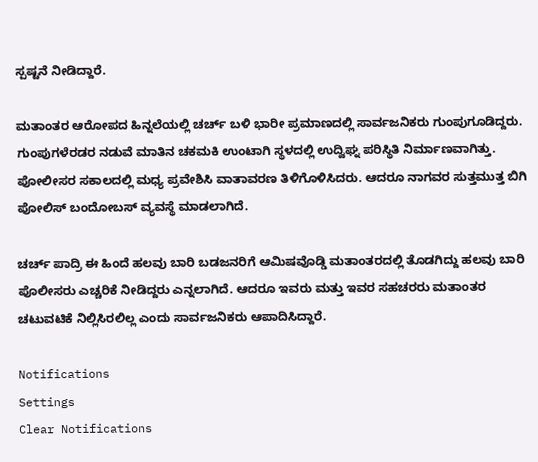ಸ್ಪಷ್ಟನೆ ನೀಡಿದ್ದಾರೆ.

ಮತಾಂತರ ಆರೋಪದ ಹಿನ್ನಲೆಯಲ್ಲಿ ಚರ್ಚ್ ಬಳಿ ಭಾರೀ ಪ್ರಮಾಣದಲ್ಲಿ ಸಾರ್ವಜನಿಕರು ಗುಂಪುಗೂಡಿದ್ದರು. ಗುಂಪುಗಳೆರಡರ ನಡುವೆ ಮಾತಿನ ಚಕಮಕಿ ಉಂಟಾಗಿ ಸ್ಥಳದಲ್ಲಿ ಉದ್ವಿಘ್ನ ಪರಿಸ್ಥಿತಿ ನಿರ್ಮಾಣವಾಗಿತ್ತು. ಪೋಲೀಸರ ಸಕಾಲದಲ್ಲಿ ಮಧ್ಯ ಪ್ರವೇಶಿಸಿ ವಾತಾವರಣ ತಿಳಿಗೊಳಿಸಿದರು. ಆದರೂ ನಾಗವರ ಸುತ್ತಮುತ್ತ ಬಿಗಿ ಪೋಲಿಸ್ ಬಂದೋಬಸ್ ವ್ಯವಸ್ಥೆ ಮಾಡಲಾಗಿದೆ.

ಚರ್ಚ್ ಪಾದ್ರಿ ಈ ಹಿಂದೆ ಹಲವು ಬಾರಿ ಬಡಜನರಿಗೆ ಆಮಿಷವೊಡ್ಡಿ ಮತಾಂತರದಲ್ಲಿ ತೊಡಗಿದ್ದು ಹಲವು ಬಾರಿ ಪೊಲೀಸರು ಎಚ್ಚರಿಕೆ ನೀಡಿದ್ದರು ಎನ್ನಲಾಗಿದೆ. ಆದರೂ ಇವರು ಮತ್ತು ಇವರ ಸಹಚರರು ಮತಾಂತರ ಚಟುವಟಿಕೆ ನಿಲ್ಲಿಸಿರಲಿಲ್ಲ ಎಂದು ಸಾರ್ವಜನಿಕರು ಆಪಾದಿಸಿದ್ದಾರೆ.

Notifications
Settings
Clear Notifications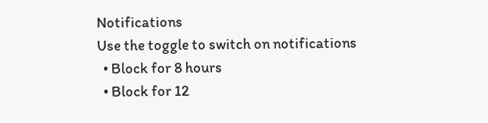Notifications
Use the toggle to switch on notifications
  • Block for 8 hours
  • Block for 12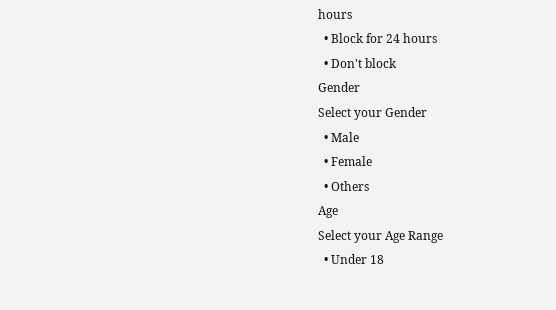hours
  • Block for 24 hours
  • Don't block
Gender
Select your Gender
  • Male
  • Female
  • Others
Age
Select your Age Range
  • Under 18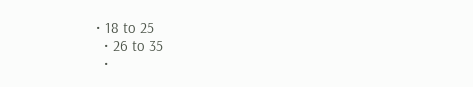• 18 to 25
  • 26 to 35
  •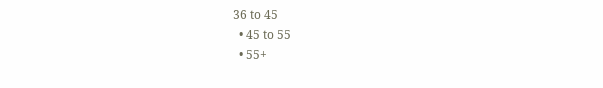36 to 45
  • 45 to 55
  • 55+